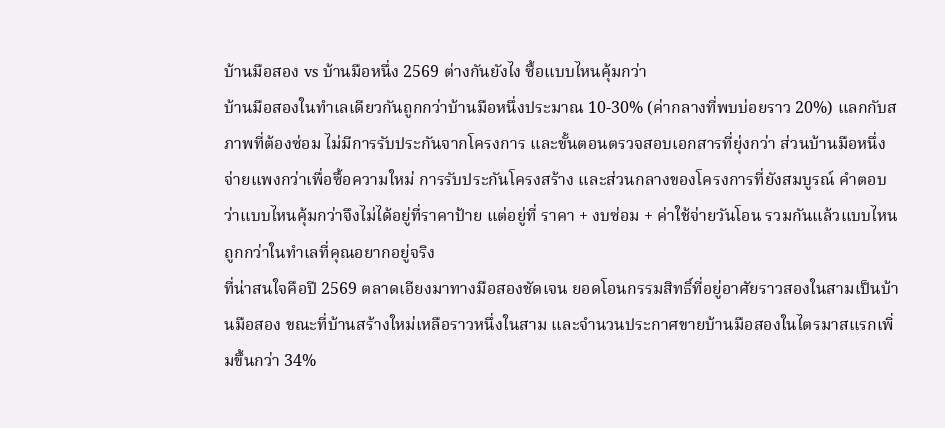บ้านมือสอง vs บ้านมือหนึ่ง 2569 ต่างกันยังไง ซื้อแบบไหนคุ้มกว่า
บ้านมือสองในทำเลเดียวกันถูกกว่าบ้านมือหนึ่งประมาณ 10-30% (ค่ากลางที่พบบ่อยราว 20%) แลกกับสภาพที่ต้องซ่อม ไม่มีการรับประกันจากโครงการ และขั้นตอนตรวจสอบเอกสารที่ยุ่งกว่า ส่วนบ้านมือหนึ่งจ่ายแพงกว่าเพื่อซื้อความใหม่ การรับประกันโครงสร้าง และส่วนกลางของโครงการที่ยังสมบูรณ์ คำตอบว่าแบบไหนคุ้มกว่าจึงไม่ได้อยู่ที่ราคาป้าย แต่อยู่ที่ ราคา + งบซ่อม + ค่าใช้จ่ายวันโอน รวมกันแล้วแบบไหนถูกกว่าในทำเลที่คุณอยากอยู่จริง
ที่น่าสนใจคือปี 2569 ตลาดเอียงมาทางมือสองชัดเจน ยอดโอนกรรมสิทธิ์ที่อยู่อาศัยราวสองในสามเป็นบ้านมือสอง ขณะที่บ้านสร้างใหม่เหลือราวหนึ่งในสาม และจำนวนประกาศขายบ้านมือสองในไตรมาสแรกเพิ่มขึ้นกว่า 34%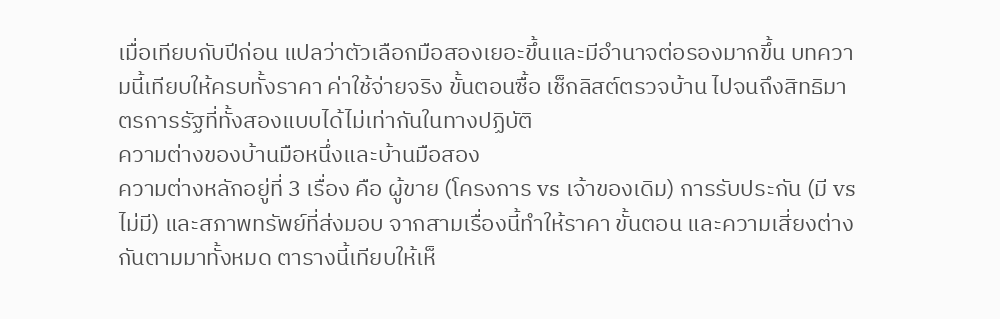เมื่อเทียบกับปีก่อน แปลว่าตัวเลือกมือสองเยอะขึ้นและมีอำนาจต่อรองมากขึ้น บทความนี้เทียบให้ครบทั้งราคา ค่าใช้จ่ายจริง ขั้นตอนซื้อ เช็กลิสต์ตรวจบ้าน ไปจนถึงสิทธิมาตรการรัฐที่ทั้งสองแบบได้ไม่เท่ากันในทางปฏิบัติ
ความต่างของบ้านมือหนึ่งและบ้านมือสอง
ความต่างหลักอยู่ที่ 3 เรื่อง คือ ผู้ขาย (โครงการ vs เจ้าของเดิม) การรับประกัน (มี vs ไม่มี) และสภาพทรัพย์ที่ส่งมอบ จากสามเรื่องนี้ทำให้ราคา ขั้นตอน และความเสี่ยงต่างกันตามมาทั้งหมด ตารางนี้เทียบให้เห็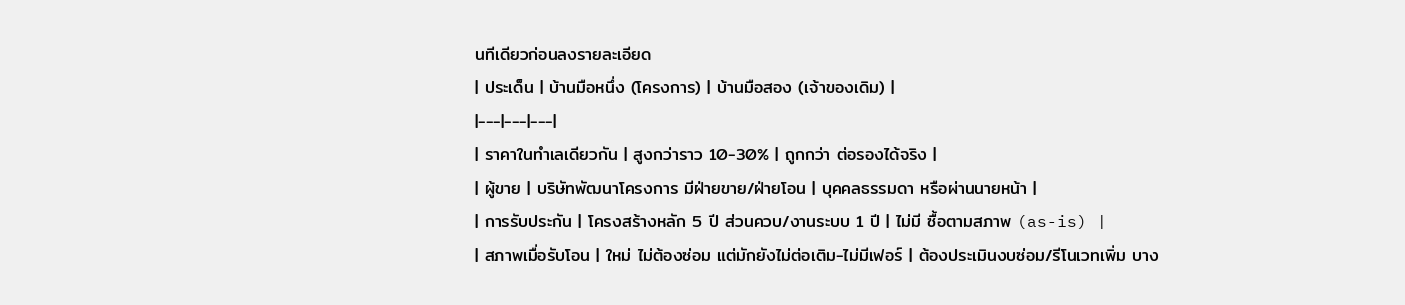นทีเดียวก่อนลงรายละเอียด
| ประเด็น | บ้านมือหนึ่ง (โครงการ) | บ้านมือสอง (เจ้าของเดิม) |
|---|---|---|
| ราคาในทำเลเดียวกัน | สูงกว่าราว 10-30% | ถูกกว่า ต่อรองได้จริง |
| ผู้ขาย | บริษัทพัฒนาโครงการ มีฝ่ายขาย/ฝ่ายโอน | บุคคลธรรมดา หรือผ่านนายหน้า |
| การรับประกัน | โครงสร้างหลัก 5 ปี ส่วนควบ/งานระบบ 1 ปี | ไม่มี ซื้อตามสภาพ (as-is) |
| สภาพเมื่อรับโอน | ใหม่ ไม่ต้องซ่อม แต่มักยังไม่ต่อเติม-ไม่มีเฟอร์ | ต้องประเมินงบซ่อม/รีโนเวทเพิ่ม บาง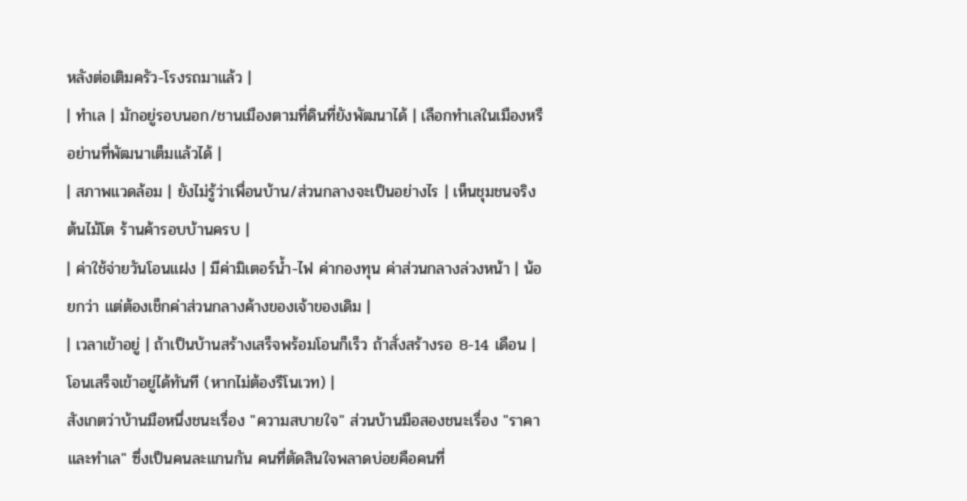หลังต่อเติมครัว-โรงรถมาแล้ว |
| ทำเล | มักอยู่รอบนอก/ชานเมืองตามที่ดินที่ยังพัฒนาได้ | เลือกทำเลในเมืองหรือย่านที่พัฒนาเต็มแล้วได้ |
| สภาพแวดล้อม | ยังไม่รู้ว่าเพื่อนบ้าน/ส่วนกลางจะเป็นอย่างไร | เห็นชุมชนจริง ต้นไม้โต ร้านค้ารอบบ้านครบ |
| ค่าใช้จ่ายวันโอนแฝง | มีค่ามิเตอร์น้ำ-ไฟ ค่ากองทุน ค่าส่วนกลางล่วงหน้า | น้อยกว่า แต่ต้องเช็กค่าส่วนกลางค้างของเจ้าของเดิม |
| เวลาเข้าอยู่ | ถ้าเป็นบ้านสร้างเสร็จพร้อมโอนก็เร็ว ถ้าสั่งสร้างรอ 8-14 เดือน | โอนเสร็จเข้าอยู่ได้ทันที (หากไม่ต้องรีโนเวท) |
สังเกตว่าบ้านมือหนึ่งชนะเรื่อง "ความสบายใจ" ส่วนบ้านมือสองชนะเรื่อง "ราคาและทำเล" ซึ่งเป็นคนละแกนกัน คนที่ตัดสินใจพลาดบ่อยคือคนที่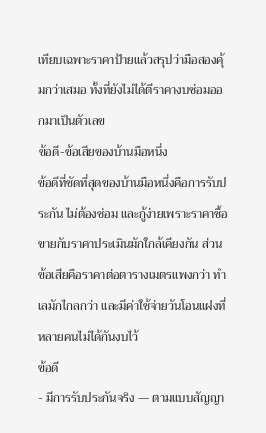เทียบเฉพาะราคาป้ายแล้วสรุปว่ามือสองคุ้มกว่าเสมอ ทั้งที่ยังไม่ได้ตีราคางบซ่อมออกมาเป็นตัวเลข
ข้อดี-ข้อเสียของบ้านมือหนึ่ง
ข้อดีที่ชัดที่สุดของบ้านมือหนึ่งคือการรับประกัน ไม่ต้องซ่อม และกู้ง่ายเพราะราคาซื้อขายกับราคาประเมินมักใกล้เคียงกัน ส่วนข้อเสียคือราคาต่อตารางเมตรแพงกว่า ทำเลมักไกลกว่า และมีค่าใช้จ่ายวันโอนแฝงที่หลายคนไม่ได้กันงบไว้
ข้อดี
- มีการรับประกันจริง — ตามแบบสัญญา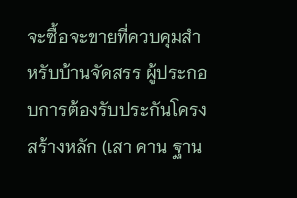จะซื้อจะขายที่ควบคุมสำหรับบ้านจัดสรร ผู้ประกอบการต้องรับประกันโครงสร้างหลัก (เสา คาน ฐาน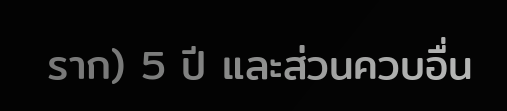ราก) 5 ปี และส่วนควบอื่น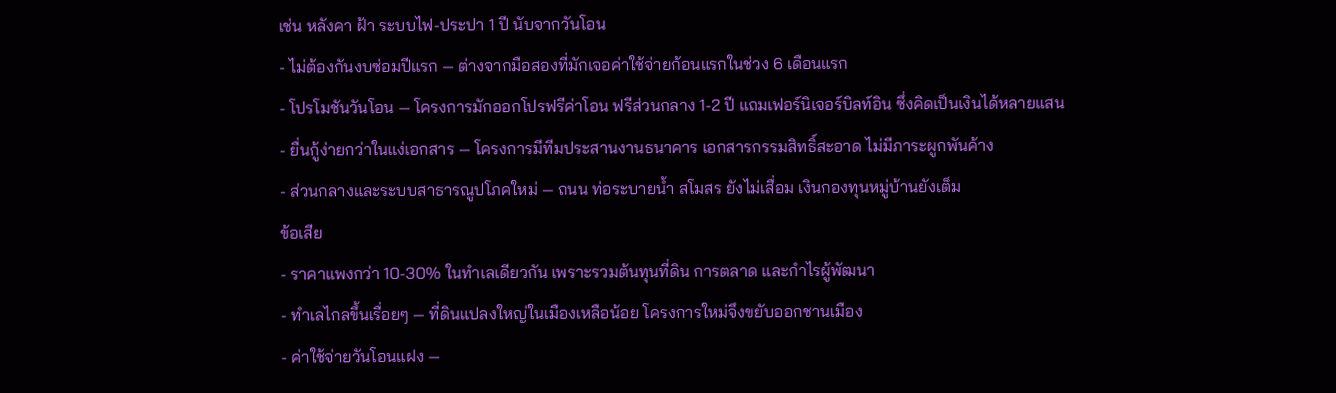เช่น หลังคา ฝ้า ระบบไฟ-ประปา 1 ปี นับจากวันโอน
- ไม่ต้องกันงบซ่อมปีแรก — ต่างจากมือสองที่มักเจอค่าใช้จ่ายก้อนแรกในช่วง 6 เดือนแรก
- โปรโมชันวันโอน — โครงการมักออกโปรฟรีค่าโอน ฟรีส่วนกลาง 1-2 ปี แถมเฟอร์นิเจอร์บิลท์อิน ซึ่งคิดเป็นเงินได้หลายแสน
- ยื่นกู้ง่ายกว่าในแง่เอกสาร — โครงการมีทีมประสานงานธนาคาร เอกสารกรรมสิทธิ์สะอาด ไม่มีภาระผูกพันค้าง
- ส่วนกลางและระบบสาธารณูปโภคใหม่ — ถนน ท่อระบายน้ำ สโมสร ยังไม่เสื่อม เงินกองทุนหมู่บ้านยังเต็ม
ข้อเสีย
- ราคาแพงกว่า 10-30% ในทำเลเดียวกัน เพราะรวมต้นทุนที่ดิน การตลาด และกำไรผู้พัฒนา
- ทำเลไกลขึ้นเรื่อยๆ — ที่ดินแปลงใหญ่ในเมืองเหลือน้อย โครงการใหม่จึงขยับออกชานเมือง
- ค่าใช้จ่ายวันโอนแฝง —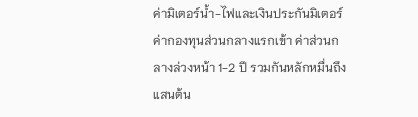ค่ามิเตอร์น้ำ-ไฟและเงินประกันมิเตอร์ ค่ากองทุนส่วนกลางแรกเข้า ค่าส่วนกลางล่วงหน้า 1-2 ปี รวมกันหลักหมื่นถึงแสนต้น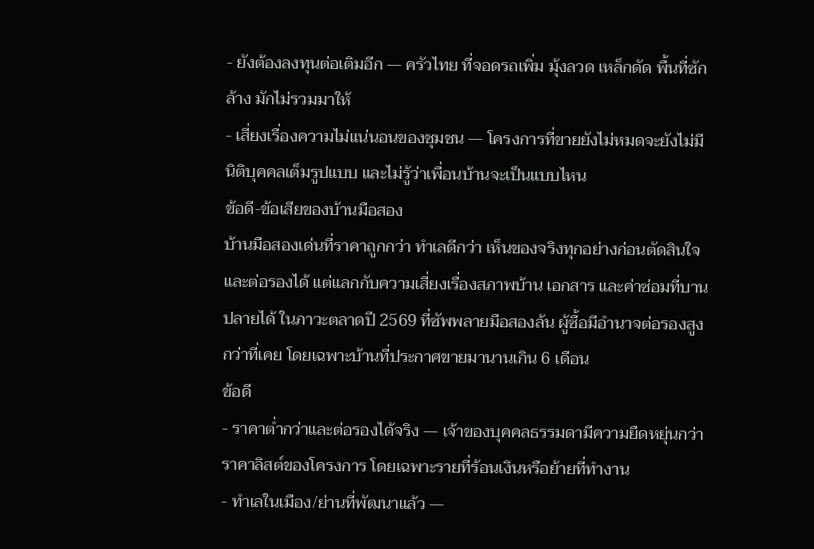- ยังต้องลงทุนต่อเติมอีก — ครัวไทย ที่จอดรถเพิ่ม มุ้งลวด เหล็กดัด พื้นที่ซักล้าง มักไม่รวมมาให้
- เสี่ยงเรื่องความไม่แน่นอนของชุมชน — โครงการที่ขายยังไม่หมดจะยังไม่มีนิติบุคคลเต็มรูปแบบ และไม่รู้ว่าเพื่อนบ้านจะเป็นแบบไหน
ข้อดี-ข้อเสียของบ้านมือสอง
บ้านมือสองเด่นที่ราคาถูกกว่า ทำเลดีกว่า เห็นของจริงทุกอย่างก่อนตัดสินใจ และต่อรองได้ แต่แลกกับความเสี่ยงเรื่องสภาพบ้าน เอกสาร และค่าซ่อมที่บานปลายได้ ในภาวะตลาดปี 2569 ที่ซัพพลายมือสองล้น ผู้ซื้อมีอำนาจต่อรองสูงกว่าที่เคย โดยเฉพาะบ้านที่ประกาศขายมานานเกิน 6 เดือน
ข้อดี
- ราคาต่ำกว่าและต่อรองได้จริง — เจ้าของบุคคลธรรมดามีความยืดหยุ่นกว่าราคาลิสต์ของโครงการ โดยเฉพาะรายที่ร้อนเงินหรือย้ายที่ทำงาน
- ทำเลในเมือง/ย่านที่พัฒนาแล้ว —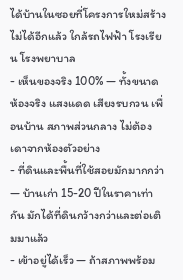ได้บ้านในซอยที่โครงการใหม่สร้างไม่ได้อีกแล้ว ใกล้รถไฟฟ้า โรงเรียน โรงพยาบาล
- เห็นของจริง 100% — ทั้งขนาดห้องจริง แสงแดด เสียงรบกวน เพื่อนบ้าน สภาพส่วนกลาง ไม่ต้องเดาจากห้องตัวอย่าง
- ที่ดินและพื้นที่ใช้สอยมักมากกว่า — บ้านเก่า 15-20 ปีในราคาเท่ากัน มักได้ที่ดินกว้างกว่าและต่อเติมมาแล้ว
- เข้าอยู่ได้เร็ว — ถ้าสภาพพร้อม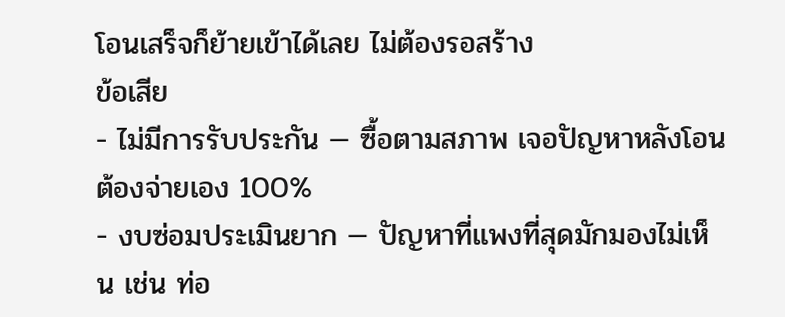โอนเสร็จก็ย้ายเข้าได้เลย ไม่ต้องรอสร้าง
ข้อเสีย
- ไม่มีการรับประกัน — ซื้อตามสภาพ เจอปัญหาหลังโอนต้องจ่ายเอง 100%
- งบซ่อมประเมินยาก — ปัญหาที่แพงที่สุดมักมองไม่เห็น เช่น ท่อ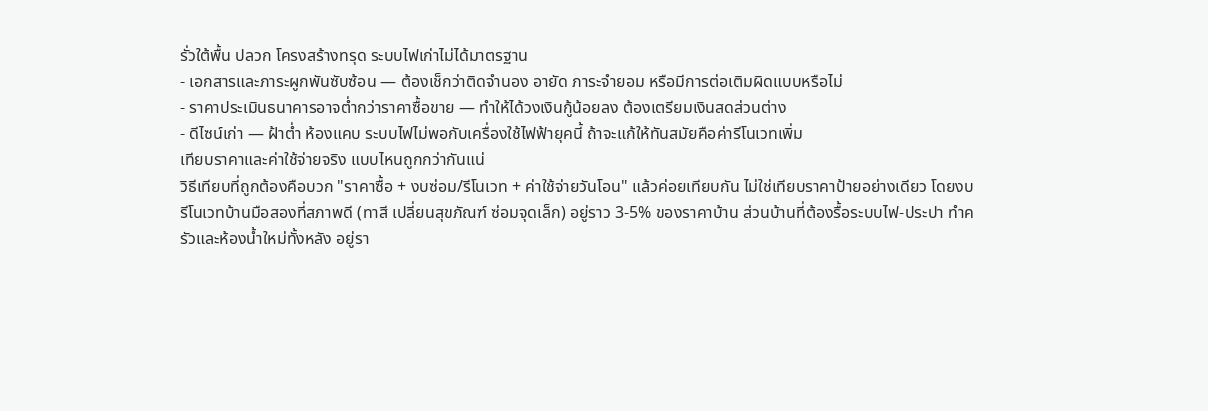รั่วใต้พื้น ปลวก โครงสร้างทรุด ระบบไฟเก่าไม่ได้มาตรฐาน
- เอกสารและภาระผูกพันซับซ้อน — ต้องเช็กว่าติดจำนอง อายัด ภาระจำยอม หรือมีการต่อเติมผิดแบบหรือไม่
- ราคาประเมินธนาคารอาจต่ำกว่าราคาซื้อขาย — ทำให้ได้วงเงินกู้น้อยลง ต้องเตรียมเงินสดส่วนต่าง
- ดีไซน์เก่า — ฝ้าต่ำ ห้องแคบ ระบบไฟไม่พอกับเครื่องใช้ไฟฟ้ายุคนี้ ถ้าจะแก้ให้ทันสมัยคือค่ารีโนเวทเพิ่ม
เทียบราคาและค่าใช้จ่ายจริง แบบไหนถูกกว่ากันแน่
วิธีเทียบที่ถูกต้องคือบวก "ราคาซื้อ + งบซ่อม/รีโนเวท + ค่าใช้จ่ายวันโอน" แล้วค่อยเทียบกัน ไม่ใช่เทียบราคาป้ายอย่างเดียว โดยงบรีโนเวทบ้านมือสองที่สภาพดี (ทาสี เปลี่ยนสุขภัณฑ์ ซ่อมจุดเล็ก) อยู่ราว 3-5% ของราคาบ้าน ส่วนบ้านที่ต้องรื้อระบบไฟ-ประปา ทำครัวและห้องน้ำใหม่ทั้งหลัง อยู่รา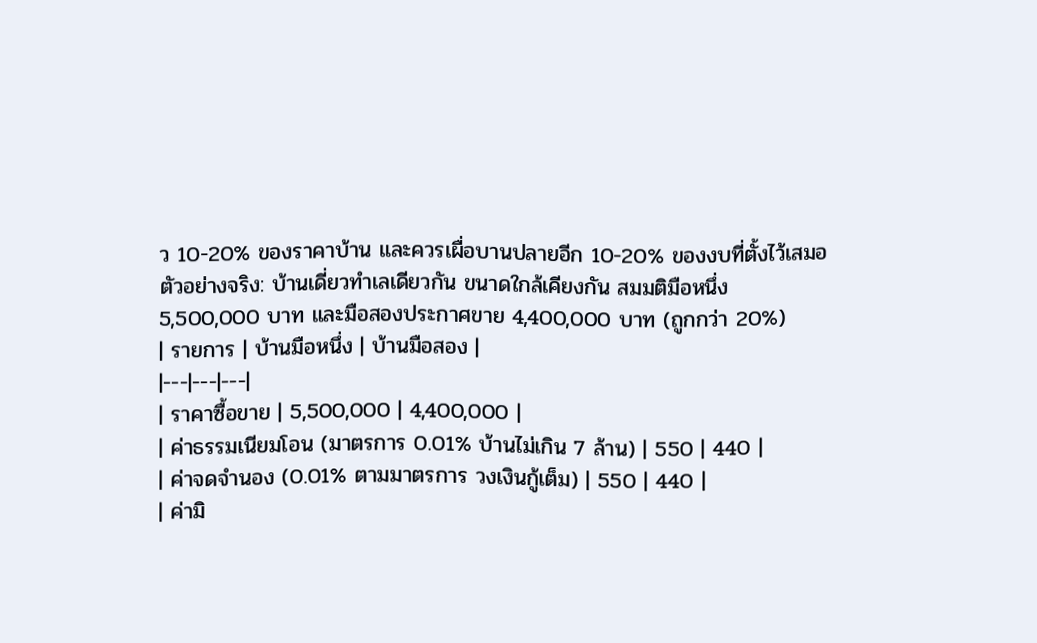ว 10-20% ของราคาบ้าน และควรเผื่อบานปลายอีก 10-20% ของงบที่ตั้งไว้เสมอ
ตัวอย่างจริง: บ้านเดี่ยวทำเลเดียวกัน ขนาดใกล้เคียงกัน สมมติมือหนึ่ง 5,500,000 บาท และมือสองประกาศขาย 4,400,000 บาท (ถูกกว่า 20%)
| รายการ | บ้านมือหนึ่ง | บ้านมือสอง |
|---|---|---|
| ราคาซื้อขาย | 5,500,000 | 4,400,000 |
| ค่าธรรมเนียมโอน (มาตรการ 0.01% บ้านไม่เกิน 7 ล้าน) | 550 | 440 |
| ค่าจดจำนอง (0.01% ตามมาตรการ วงเงินกู้เต็ม) | 550 | 440 |
| ค่ามิ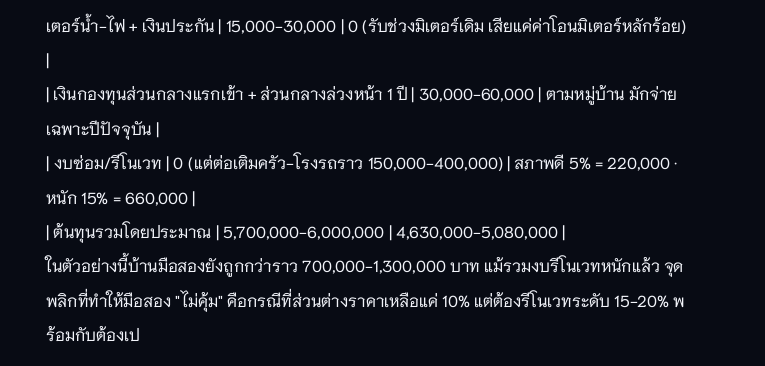เตอร์น้ำ-ไฟ + เงินประกัน | 15,000-30,000 | 0 (รับช่วงมิเตอร์เดิม เสียแค่ค่าโอนมิเตอร์หลักร้อย) |
| เงินกองทุนส่วนกลางแรกเข้า + ส่วนกลางล่วงหน้า 1 ปี | 30,000-60,000 | ตามหมู่บ้าน มักจ่ายเฉพาะปีปัจจุบัน |
| งบซ่อม/รีโนเวท | 0 (แต่ต่อเติมครัว-โรงรถราว 150,000-400,000) | สภาพดี 5% = 220,000 · หนัก 15% = 660,000 |
| ต้นทุนรวมโดยประมาณ | 5,700,000-6,000,000 | 4,630,000-5,080,000 |
ในตัวอย่างนี้บ้านมือสองยังถูกกว่าราว 700,000-1,300,000 บาท แม้รวมงบรีโนเวทหนักแล้ว จุดพลิกที่ทำให้มือสอง "ไม่คุ้ม" คือกรณีที่ส่วนต่างราคาเหลือแค่ 10% แต่ต้องรีโนเวทระดับ 15-20% พร้อมกับต้องเป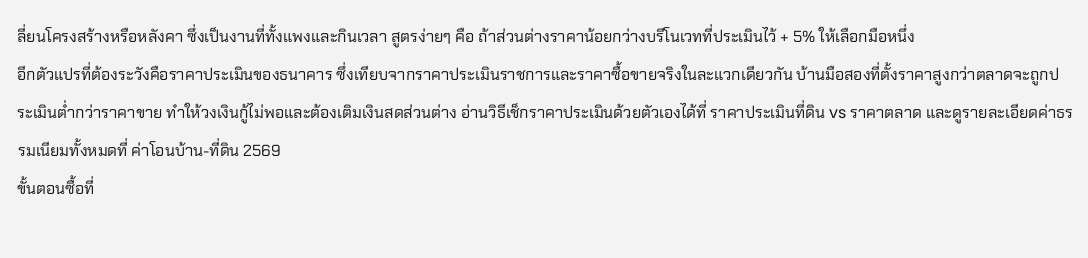ลี่ยนโครงสร้างหรือหลังคา ซึ่งเป็นงานที่ทั้งแพงและกินเวลา สูตรง่ายๆ คือ ถ้าส่วนต่างราคาน้อยกว่างบรีโนเวทที่ประเมินไว้ + 5% ให้เลือกมือหนึ่ง
อีกตัวแปรที่ต้องระวังคือราคาประเมินของธนาคาร ซึ่งเทียบจากราคาประเมินราชการและราคาซื้อขายจริงในละแวกเดียวกัน บ้านมือสองที่ตั้งราคาสูงกว่าตลาดจะถูกประเมินต่ำกว่าราคาขาย ทำให้วงเงินกู้ไม่พอและต้องเติมเงินสดส่วนต่าง อ่านวิธีเช็กราคาประเมินด้วยตัวเองได้ที่ ราคาประเมินที่ดิน vs ราคาตลาด และดูรายละเอียดค่าธรรมเนียมทั้งหมดที่ ค่าโอนบ้าน-ที่ดิน 2569
ขั้นตอนซื้อที่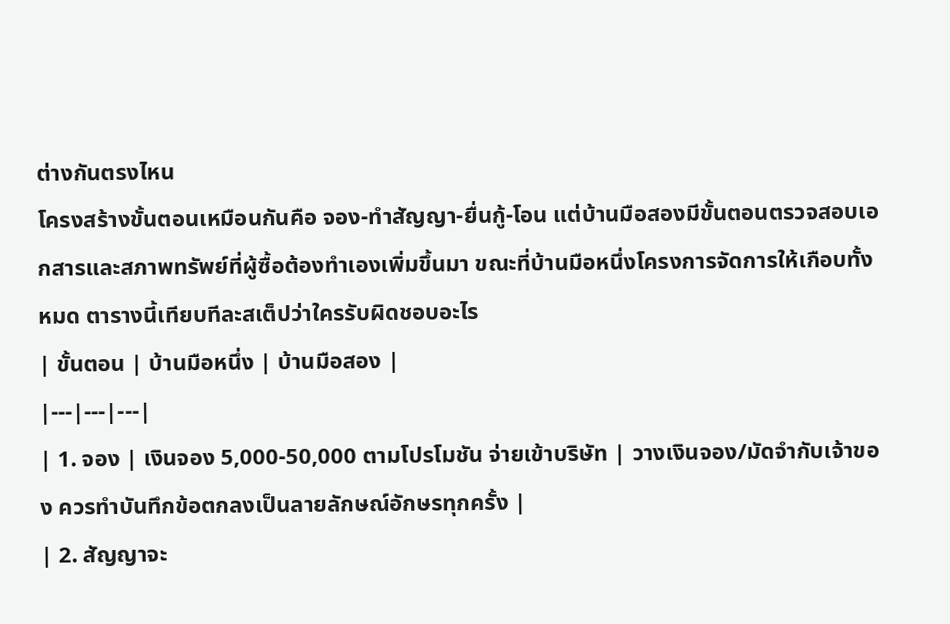ต่างกันตรงไหน
โครงสร้างขั้นตอนเหมือนกันคือ จอง-ทำสัญญา-ยื่นกู้-โอน แต่บ้านมือสองมีขั้นตอนตรวจสอบเอกสารและสภาพทรัพย์ที่ผู้ซื้อต้องทำเองเพิ่มขึ้นมา ขณะที่บ้านมือหนึ่งโครงการจัดการให้เกือบทั้งหมด ตารางนี้เทียบทีละสเต็ปว่าใครรับผิดชอบอะไร
| ขั้นตอน | บ้านมือหนึ่ง | บ้านมือสอง |
|---|---|---|
| 1. จอง | เงินจอง 5,000-50,000 ตามโปรโมชัน จ่ายเข้าบริษัท | วางเงินจอง/มัดจำกับเจ้าของ ควรทำบันทึกข้อตกลงเป็นลายลักษณ์อักษรทุกครั้ง |
| 2. สัญญาจะ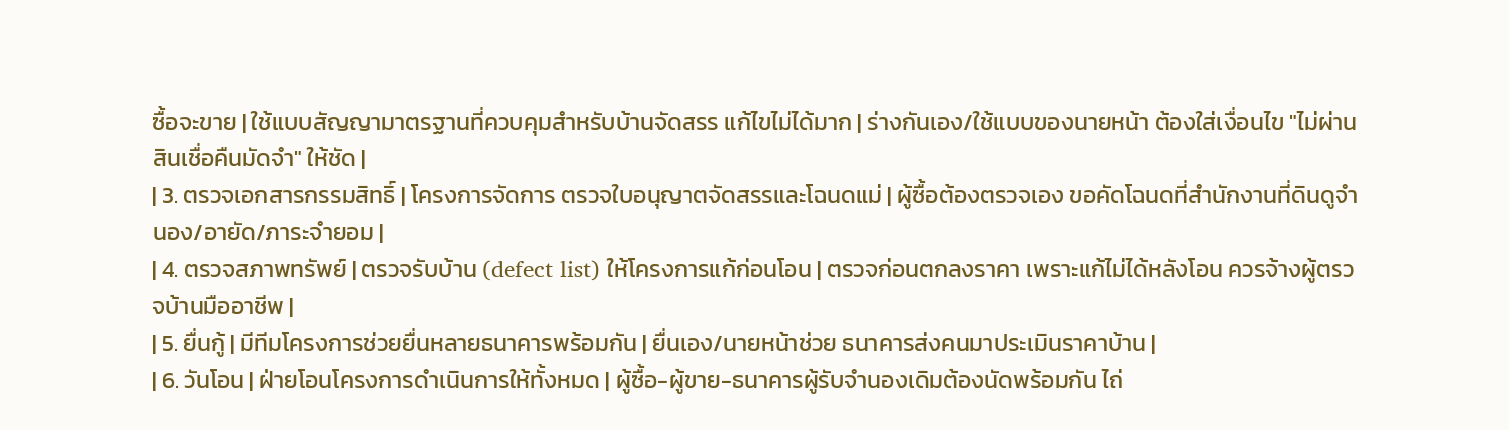ซื้อจะขาย | ใช้แบบสัญญามาตรฐานที่ควบคุมสำหรับบ้านจัดสรร แก้ไขไม่ได้มาก | ร่างกันเอง/ใช้แบบของนายหน้า ต้องใส่เงื่อนไข "ไม่ผ่านสินเชื่อคืนมัดจำ" ให้ชัด |
| 3. ตรวจเอกสารกรรมสิทธิ์ | โครงการจัดการ ตรวจใบอนุญาตจัดสรรและโฉนดแม่ | ผู้ซื้อต้องตรวจเอง ขอคัดโฉนดที่สำนักงานที่ดินดูจำนอง/อายัด/ภาระจำยอม |
| 4. ตรวจสภาพทรัพย์ | ตรวจรับบ้าน (defect list) ให้โครงการแก้ก่อนโอน | ตรวจก่อนตกลงราคา เพราะแก้ไม่ได้หลังโอน ควรจ้างผู้ตรวจบ้านมืออาชีพ |
| 5. ยื่นกู้ | มีทีมโครงการช่วยยื่นหลายธนาคารพร้อมกัน | ยื่นเอง/นายหน้าช่วย ธนาคารส่งคนมาประเมินราคาบ้าน |
| 6. วันโอน | ฝ่ายโอนโครงการดำเนินการให้ทั้งหมด | ผู้ซื้อ-ผู้ขาย-ธนาคารผู้รับจำนองเดิมต้องนัดพร้อมกัน ไถ่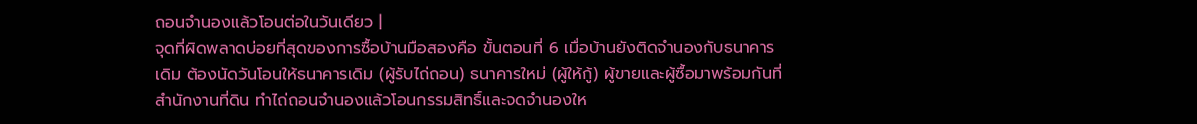ถอนจำนองแล้วโอนต่อในวันเดียว |
จุดที่ผิดพลาดบ่อยที่สุดของการซื้อบ้านมือสองคือ ขั้นตอนที่ 6 เมื่อบ้านยังติดจำนองกับธนาคารเดิม ต้องนัดวันโอนให้ธนาคารเดิม (ผู้รับไถ่ถอน) ธนาคารใหม่ (ผู้ให้กู้) ผู้ขายและผู้ซื้อมาพร้อมกันที่สำนักงานที่ดิน ทำไถ่ถอนจำนองแล้วโอนกรรมสิทธิ์และจดจำนองให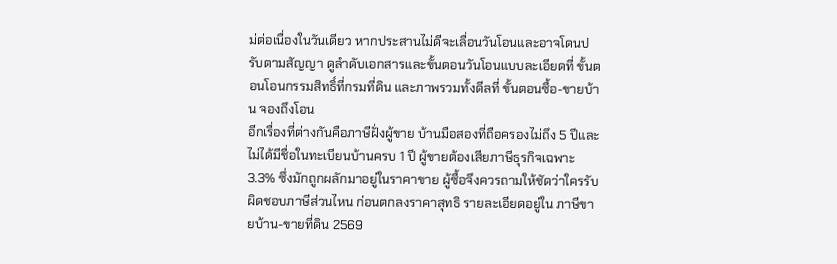ม่ต่อเนื่องในวันเดียว หากประสานไม่ดีจะเลื่อนวันโอนและอาจโดนปรับตามสัญญา ดูลำดับเอกสารและขั้นตอนวันโอนแบบละเอียดที่ ขั้นตอนโอนกรรมสิทธิ์ที่กรมที่ดิน และภาพรวมทั้งดีลที่ ขั้นตอนซื้อ-ขายบ้าน จองถึงโอน
อีกเรื่องที่ต่างกันคือภาษีฝั่งผู้ขาย บ้านมือสองที่ถือครองไม่ถึง 5 ปีและไม่ได้มีชื่อในทะเบียนบ้านครบ 1 ปี ผู้ขายต้องเสียภาษีธุรกิจเฉพาะ 3.3% ซึ่งมักถูกผลักมาอยู่ในราคาขาย ผู้ซื้อจึงควรถามให้ชัดว่าใครรับผิดชอบภาษีส่วนไหน ก่อนตกลงราคาสุทธิ รายละเอียดอยู่ใน ภาษีขายบ้าน-ขายที่ดิน 2569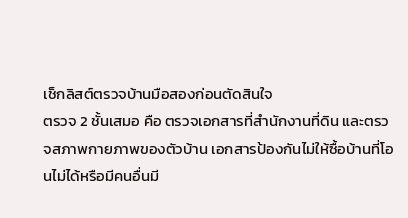เช็กลิสต์ตรวจบ้านมือสองก่อนตัดสินใจ
ตรวจ 2 ชั้นเสมอ คือ ตรวจเอกสารที่สำนักงานที่ดิน และตรวจสภาพกายภาพของตัวบ้าน เอกสารป้องกันไม่ให้ซื้อบ้านที่โอนไม่ได้หรือมีคนอื่นมี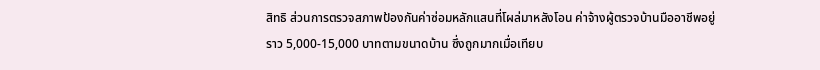สิทธิ ส่วนการตรวจสภาพป้องกันค่าซ่อมหลักแสนที่โผล่มาหลังโอน ค่าจ้างผู้ตรวจบ้านมืออาชีพอยู่ราว 5,000-15,000 บาทตามขนาดบ้าน ซึ่งถูกมากเมื่อเทียบ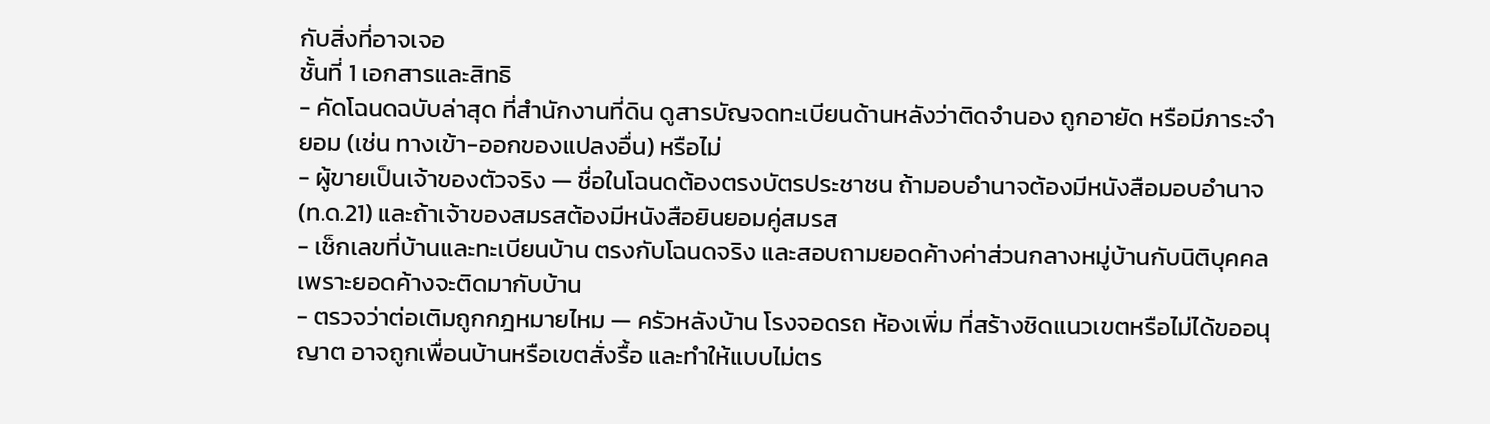กับสิ่งที่อาจเจอ
ชั้นที่ 1 เอกสารและสิทธิ
- คัดโฉนดฉบับล่าสุด ที่สำนักงานที่ดิน ดูสารบัญจดทะเบียนด้านหลังว่าติดจำนอง ถูกอายัด หรือมีภาระจำยอม (เช่น ทางเข้า-ออกของแปลงอื่น) หรือไม่
- ผู้ขายเป็นเจ้าของตัวจริง — ชื่อในโฉนดต้องตรงบัตรประชาชน ถ้ามอบอำนาจต้องมีหนังสือมอบอำนาจ (ท.ด.21) และถ้าเจ้าของสมรสต้องมีหนังสือยินยอมคู่สมรส
- เช็กเลขที่บ้านและทะเบียนบ้าน ตรงกับโฉนดจริง และสอบถามยอดค้างค่าส่วนกลางหมู่บ้านกับนิติบุคคล เพราะยอดค้างจะติดมากับบ้าน
- ตรวจว่าต่อเติมถูกกฎหมายไหม — ครัวหลังบ้าน โรงจอดรถ ห้องเพิ่ม ที่สร้างชิดแนวเขตหรือไม่ได้ขออนุญาต อาจถูกเพื่อนบ้านหรือเขตสั่งรื้อ และทำให้แบบไม่ตร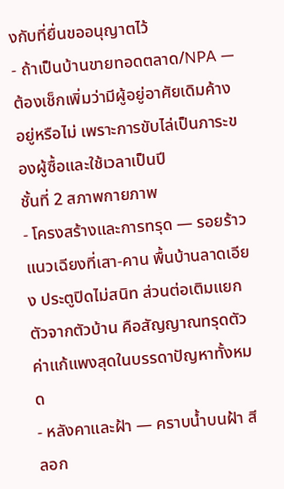งกับที่ยื่นขออนุญาตไว้
- ถ้าเป็นบ้านขายทอดตลาด/NPA — ต้องเช็กเพิ่มว่ามีผู้อยู่อาศัยเดิมค้างอยู่หรือไม่ เพราะการขับไล่เป็นภาระของผู้ซื้อและใช้เวลาเป็นปี
ชั้นที่ 2 สภาพกายภาพ
- โครงสร้างและการทรุด — รอยร้าวแนวเฉียงที่เสา-คาน พื้นบ้านลาดเอียง ประตูปิดไม่สนิท ส่วนต่อเติมแยกตัวจากตัวบ้าน คือสัญญาณทรุดตัว ค่าแก้แพงสุดในบรรดาปัญหาทั้งหมด
- หลังคาและฝ้า — คราบน้ำบนฝ้า สีลอก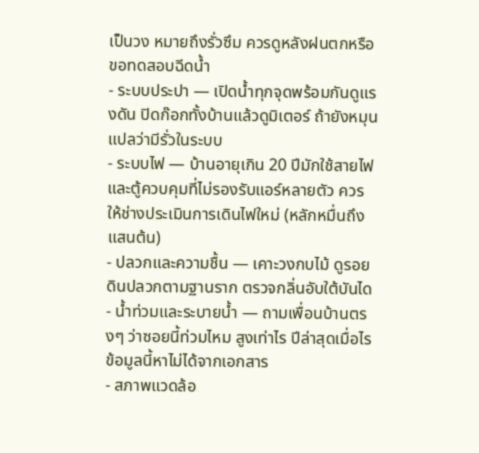เป็นวง หมายถึงรั่วซึม ควรดูหลังฝนตกหรือขอทดสอบฉีดน้ำ
- ระบบประปา — เปิดน้ำทุกจุดพร้อมกันดูแรงดัน ปิดก๊อกทั้งบ้านแล้วดูมิเตอร์ ถ้ายังหมุนแปลว่ามีรั่วในระบบ
- ระบบไฟ — บ้านอายุเกิน 20 ปีมักใช้สายไฟและตู้ควบคุมที่ไม่รองรับแอร์หลายตัว ควรให้ช่างประเมินการเดินไฟใหม่ (หลักหมื่นถึงแสนต้น)
- ปลวกและความชื้น — เคาะวงกบไม้ ดูรอยดินปลวกตามฐานราก ตรวจกลิ่นอับใต้บันได
- น้ำท่วมและระบายน้ำ — ถามเพื่อนบ้านตรงๆ ว่าซอยนี้ท่วมไหม สูงเท่าไร ปีล่าสุดเมื่อไร ข้อมูลนี้หาไม่ได้จากเอกสาร
- สภาพแวดล้อ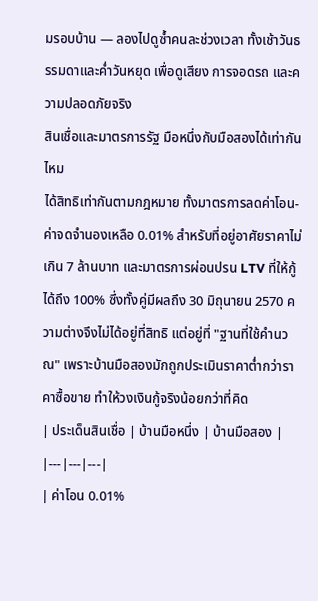มรอบบ้าน — ลองไปดูซ้ำคนละช่วงเวลา ทั้งเช้าวันธรรมดาและค่ำวันหยุด เพื่อดูเสียง การจอดรถ และความปลอดภัยจริง
สินเชื่อและมาตรการรัฐ มือหนึ่งกับมือสองได้เท่ากันไหม
ได้สิทธิเท่ากันตามกฎหมาย ทั้งมาตรการลดค่าโอน-ค่าจดจำนองเหลือ 0.01% สำหรับที่อยู่อาศัยราคาไม่เกิน 7 ล้านบาท และมาตรการผ่อนปรน LTV ที่ให้กู้ได้ถึง 100% ซึ่งทั้งคู่มีผลถึง 30 มิถุนายน 2570 ความต่างจึงไม่ได้อยู่ที่สิทธิ แต่อยู่ที่ "ฐานที่ใช้คำนวณ" เพราะบ้านมือสองมักถูกประเมินราคาต่ำกว่าราคาซื้อขาย ทำให้วงเงินกู้จริงน้อยกว่าที่คิด
| ประเด็นสินเชื่อ | บ้านมือหนึ่ง | บ้านมือสอง |
|---|---|---|
| ค่าโอน 0.01%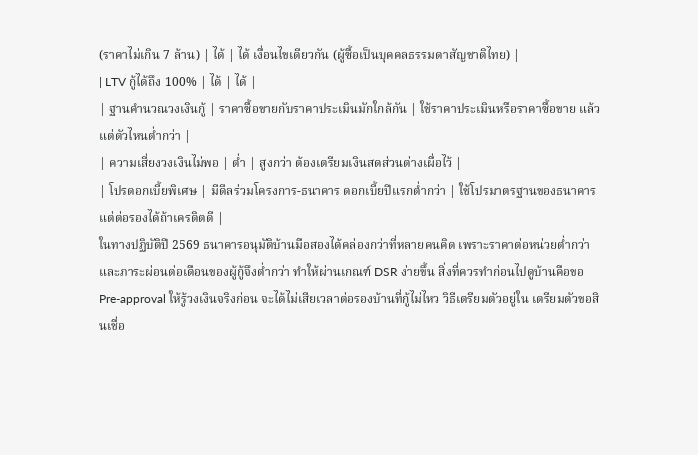(ราคาไม่เกิน 7 ล้าน) | ได้ | ได้ เงื่อนไขเดียวกัน (ผู้ซื้อเป็นบุคคลธรรมดาสัญชาติไทย) |
| LTV กู้ได้ถึง 100% | ได้ | ได้ |
| ฐานคำนวณวงเงินกู้ | ราคาซื้อขายกับราคาประเมินมักใกล้กัน | ใช้ราคาประเมินหรือราคาซื้อขาย แล้วแต่ตัวไหนต่ำกว่า |
| ความเสี่ยงวงเงินไม่พอ | ต่ำ | สูงกว่า ต้องเตรียมเงินสดส่วนต่างเผื่อไว้ |
| โปรดอกเบี้ยพิเศษ | มีดีลร่วมโครงการ-ธนาคาร ดอกเบี้ยปีแรกต่ำกว่า | ใช้โปรมาตรฐานของธนาคาร แต่ต่อรองได้ถ้าเครดิตดี |
ในทางปฏิบัติปี 2569 ธนาคารอนุมัติบ้านมือสองได้คล่องกว่าที่หลายคนคิด เพราะราคาต่อหน่วยต่ำกว่าและภาระผ่อนต่อเดือนของผู้กู้จึงต่ำกว่า ทำให้ผ่านเกณฑ์ DSR ง่ายขึ้น สิ่งที่ควรทำก่อนไปดูบ้านคือขอ Pre-approval ให้รู้วงเงินจริงก่อน จะได้ไม่เสียเวลาต่อรองบ้านที่กู้ไม่ไหว วิธีเตรียมตัวอยู่ใน เตรียมตัวขอสินเชื่อ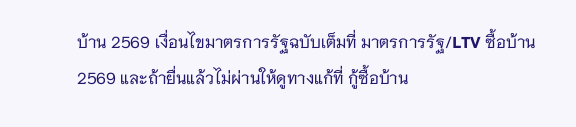บ้าน 2569 เงื่อนไขมาตรการรัฐฉบับเต็มที่ มาตรการรัฐ/LTV ซื้อบ้าน 2569 และถ้ายื่นแล้วไม่ผ่านให้ดูทางแก้ที่ กู้ซื้อบ้าน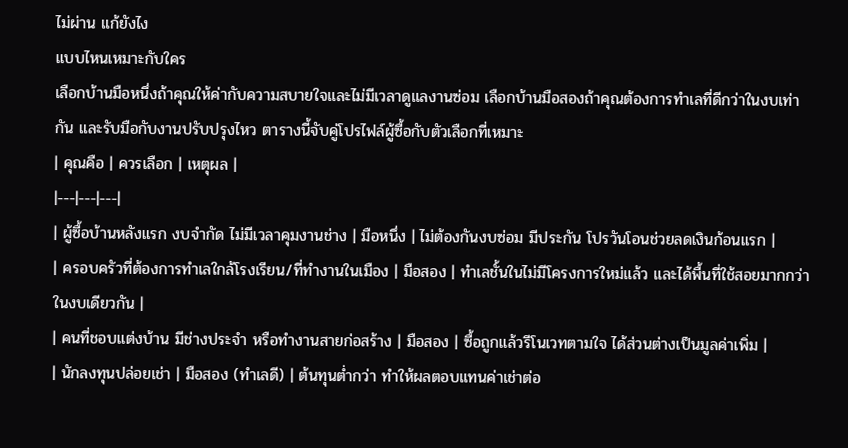ไม่ผ่าน แก้ยังไง
แบบไหนเหมาะกับใคร
เลือกบ้านมือหนึ่งถ้าคุณให้ค่ากับความสบายใจและไม่มีเวลาดูแลงานซ่อม เลือกบ้านมือสองถ้าคุณต้องการทำเลที่ดีกว่าในงบเท่ากัน และรับมือกับงานปรับปรุงไหว ตารางนี้จับคู่โปรไฟล์ผู้ซื้อกับตัวเลือกที่เหมาะ
| คุณคือ | ควรเลือก | เหตุผล |
|---|---|---|
| ผู้ซื้อบ้านหลังแรก งบจำกัด ไม่มีเวลาคุมงานช่าง | มือหนึ่ง | ไม่ต้องกันงบซ่อม มีประกัน โปรวันโอนช่วยลดเงินก้อนแรก |
| ครอบครัวที่ต้องการทำเลใกล้โรงเรียน/ที่ทำงานในเมือง | มือสอง | ทำเลชั้นในไม่มีโครงการใหม่แล้ว และได้พื้นที่ใช้สอยมากกว่าในงบเดียวกัน |
| คนที่ชอบแต่งบ้าน มีช่างประจำ หรือทำงานสายก่อสร้าง | มือสอง | ซื้อถูกแล้วรีโนเวทตามใจ ได้ส่วนต่างเป็นมูลค่าเพิ่ม |
| นักลงทุนปล่อยเช่า | มือสอง (ทำเลดี) | ต้นทุนต่ำกว่า ทำให้ผลตอบแทนค่าเช่าต่อ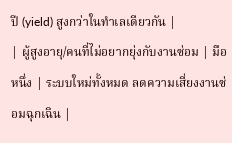ปี (yield) สูงกว่าในทำเลเดียวกัน |
| ผู้สูงอายุ/คนที่ไม่อยากยุ่งกับงานซ่อม | มือหนึ่ง | ระบบใหม่ทั้งหมด ลดความเสี่ยงงานซ่อมฉุกเฉิน |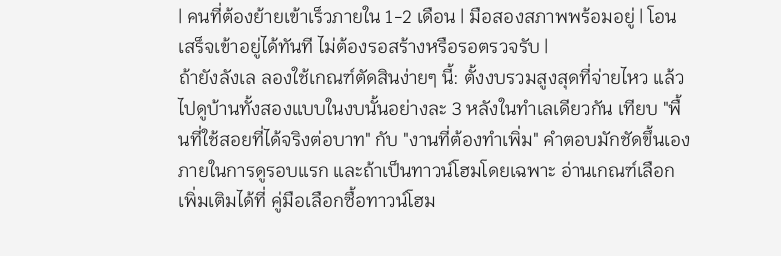| คนที่ต้องย้ายเข้าเร็วภายใน 1-2 เดือน | มือสองสภาพพร้อมอยู่ | โอนเสร็จเข้าอยู่ได้ทันที ไม่ต้องรอสร้างหรือรอตรวจรับ |
ถ้ายังลังเล ลองใช้เกณฑ์ตัดสินง่ายๆ นี้: ตั้งงบรวมสูงสุดที่จ่ายไหว แล้วไปดูบ้านทั้งสองแบบในงบนั้นอย่างละ 3 หลังในทำเลเดียวกัน เทียบ "พื้นที่ใช้สอยที่ได้จริงต่อบาท" กับ "งานที่ต้องทำเพิ่ม" คำตอบมักชัดขึ้นเองภายในการดูรอบแรก และถ้าเป็นทาวน์โฮมโดยเฉพาะ อ่านเกณฑ์เลือกเพิ่มเติมได้ที่ คู่มือเลือกซื้อทาวน์โฮม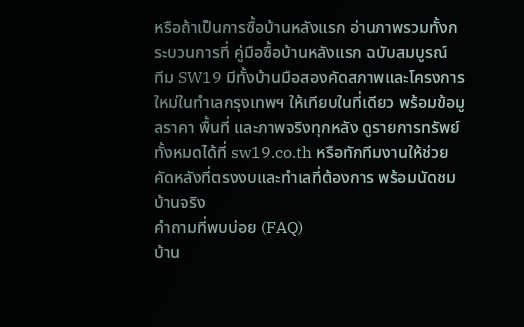หรือถ้าเป็นการซื้อบ้านหลังแรก อ่านภาพรวมทั้งกระบวนการที่ คู่มือซื้อบ้านหลังแรก ฉบับสมบูรณ์
ทีม SW19 มีทั้งบ้านมือสองคัดสภาพและโครงการใหม่ในทำเลกรุงเทพฯ ให้เทียบในที่เดียว พร้อมข้อมูลราคา พื้นที่ และภาพจริงทุกหลัง ดูรายการทรัพย์ทั้งหมดได้ที่ sw19.co.th หรือทักทีมงานให้ช่วยคัดหลังที่ตรงงบและทำเลที่ต้องการ พร้อมนัดชมบ้านจริง
คำถามที่พบบ่อย (FAQ)
บ้าน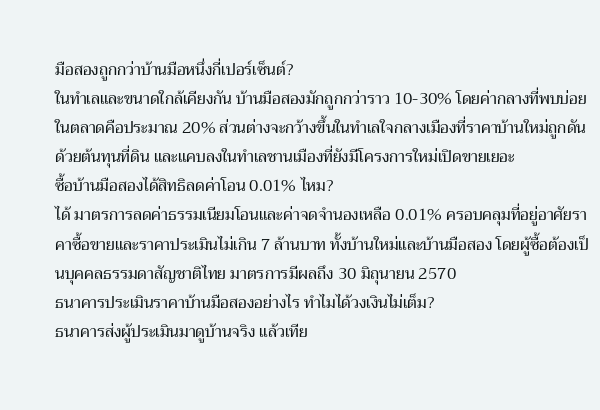มือสองถูกกว่าบ้านมือหนึ่งกี่เปอร์เซ็นต์?
ในทำเลและขนาดใกล้เคียงกัน บ้านมือสองมักถูกกว่าราว 10-30% โดยค่ากลางที่พบบ่อยในตลาดคือประมาณ 20% ส่วนต่างจะกว้างขึ้นในทำเลใจกลางเมืองที่ราคาบ้านใหม่ถูกดันด้วยต้นทุนที่ดิน และแคบลงในทำเลชานเมืองที่ยังมีโครงการใหม่เปิดขายเยอะ
ซื้อบ้านมือสองได้สิทธิลดค่าโอน 0.01% ไหม?
ได้ มาตรการลดค่าธรรมเนียมโอนและค่าจดจำนองเหลือ 0.01% ครอบคลุมที่อยู่อาศัยราคาซื้อขายและราคาประเมินไม่เกิน 7 ล้านบาท ทั้งบ้านใหม่และบ้านมือสอง โดยผู้ซื้อต้องเป็นบุคคลธรรมดาสัญชาติไทย มาตรการมีผลถึง 30 มิถุนายน 2570
ธนาคารประเมินราคาบ้านมือสองอย่างไร ทำไมได้วงเงินไม่เต็ม?
ธนาคารส่งผู้ประเมินมาดูบ้านจริง แล้วเทีย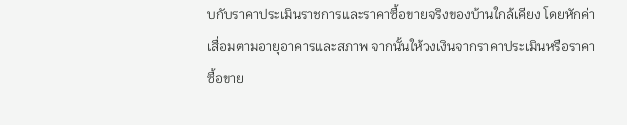บกับราคาประเมินราชการและราคาซื้อขายจริงของบ้านใกล้เคียง โดยหักค่าเสื่อมตามอายุอาคารและสภาพ จากนั้นให้วงเงินจากราคาประเมินหรือราคาซื้อขาย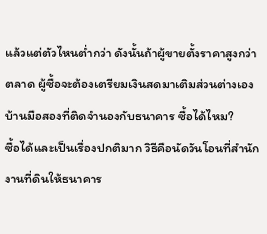แล้วแต่ตัวไหนต่ำกว่า ดังนั้นถ้าผู้ขายตั้งราคาสูงกว่าตลาด ผู้ซื้อจะต้องเตรียมเงินสดมาเติมส่วนต่างเอง
บ้านมือสองที่ติดจำนองกับธนาคาร ซื้อได้ไหม?
ซื้อได้และเป็นเรื่องปกติมาก วิธีคือนัดวันโอนที่สำนักงานที่ดินให้ธนาคาร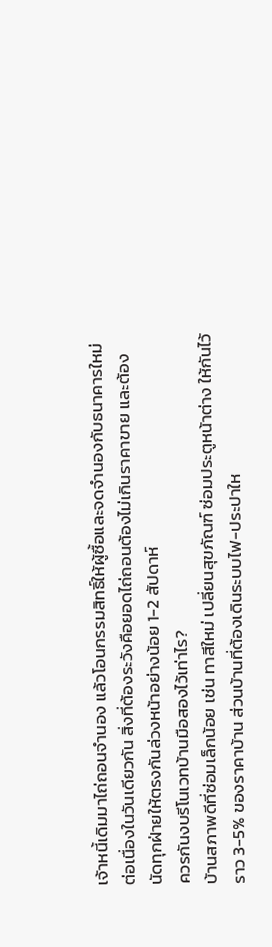เจ้าหนี้เดิมมาไถ่ถอนจำนอง แล้วโอนกรรมสิทธิ์ให้ผู้ซื้อและจดจำนองกับธนาคารใหม่ต่อเนื่องในวันเดียวกัน สิ่งที่ต้องระวังคือยอดไถ่ถอนต้องไม่เกินราคาขาย และต้องนัดทุกฝ่ายให้ตรงกันล่วงหน้าอย่างน้อย 1-2 สัปดาห์
ควรกันงบรีโนเวทบ้านมือสองไว้เท่าไร?
บ้านสภาพดีที่ซ่อมเล็กน้อย เช่น ทาสีใหม่ เปลี่ยนสุขภัณฑ์ ซ่อมประตูหน้าต่าง ให้กันไว้ราว 3-5% ของราคาบ้าน ส่วนบ้านที่ต้องเดินระบบไฟ-ประปาให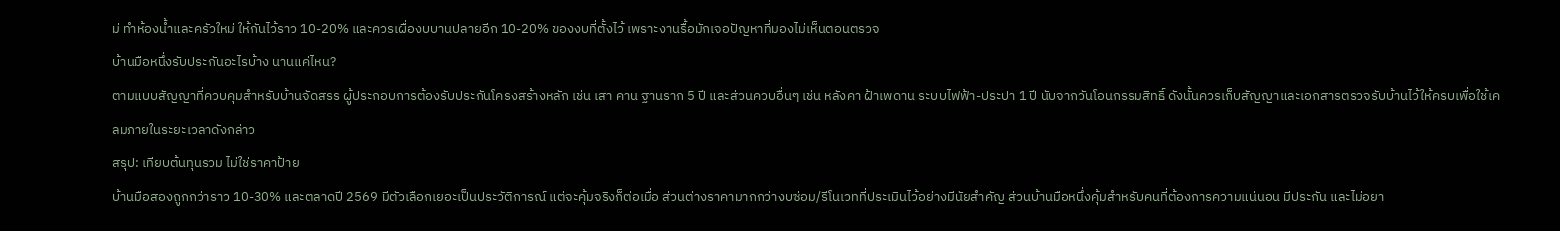ม่ ทำห้องน้ำและครัวใหม่ ให้กันไว้ราว 10-20% และควรเผื่องบบานปลายอีก 10-20% ของงบที่ตั้งไว้ เพราะงานรื้อมักเจอปัญหาที่มองไม่เห็นตอนตรวจ
บ้านมือหนึ่งรับประกันอะไรบ้าง นานแค่ไหน?
ตามแบบสัญญาที่ควบคุมสำหรับบ้านจัดสรร ผู้ประกอบการต้องรับประกันโครงสร้างหลัก เช่น เสา คาน ฐานราก 5 ปี และส่วนควบอื่นๆ เช่น หลังคา ฝ้าเพดาน ระบบไฟฟ้า-ประปา 1 ปี นับจากวันโอนกรรมสิทธิ์ ดังนั้นควรเก็บสัญญาและเอกสารตรวจรับบ้านไว้ให้ครบเพื่อใช้เคลมภายในระยะเวลาดังกล่าว
สรุป: เทียบต้นทุนรวม ไม่ใช่ราคาป้าย
บ้านมือสองถูกกว่าราว 10-30% และตลาดปี 2569 มีตัวเลือกเยอะเป็นประวัติการณ์ แต่จะคุ้มจริงก็ต่อเมื่อ ส่วนต่างราคามากกว่างบซ่อม/รีโนเวทที่ประเมินไว้อย่างมีนัยสำคัญ ส่วนบ้านมือหนึ่งคุ้มสำหรับคนที่ต้องการความแน่นอน มีประกัน และไม่อยา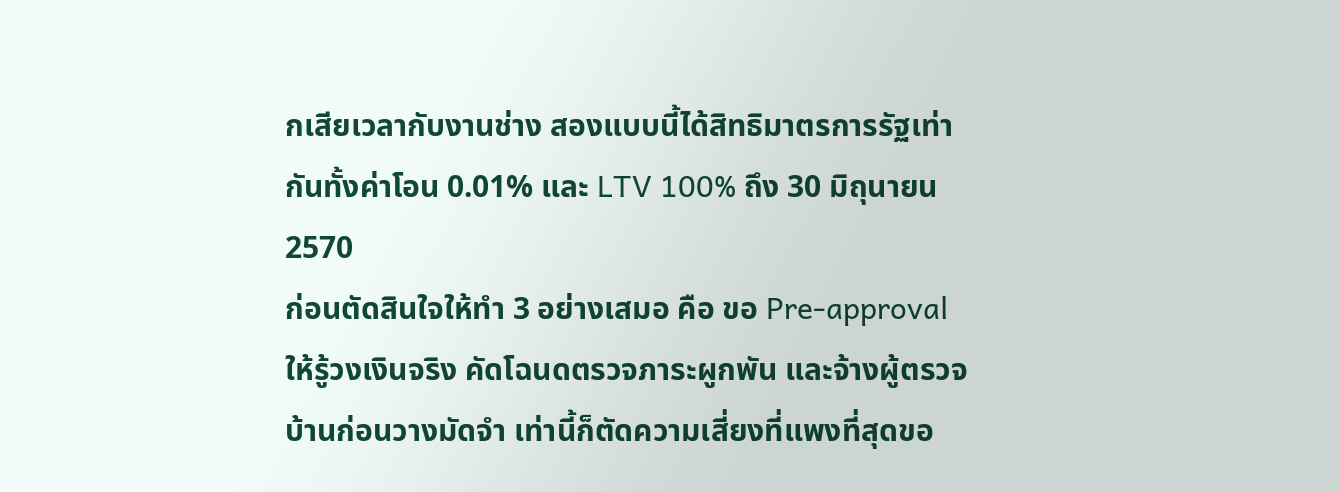กเสียเวลากับงานช่าง สองแบบนี้ได้สิทธิมาตรการรัฐเท่ากันทั้งค่าโอน 0.01% และ LTV 100% ถึง 30 มิถุนายน 2570
ก่อนตัดสินใจให้ทำ 3 อย่างเสมอ คือ ขอ Pre-approval ให้รู้วงเงินจริง คัดโฉนดตรวจภาระผูกพัน และจ้างผู้ตรวจบ้านก่อนวางมัดจำ เท่านี้ก็ตัดความเสี่ยงที่แพงที่สุดขอ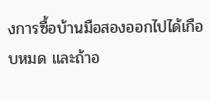งการซื้อบ้านมือสองออกไปได้เกือบหมด และถ้าอ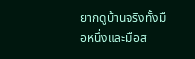ยากดูบ้านจริงทั้งมือหนึ่งและมือส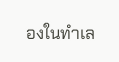องในทำเล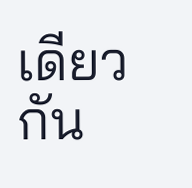เดียวกัน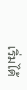เริ่มได้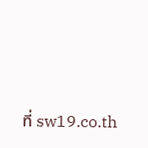ที่ sw19.co.th